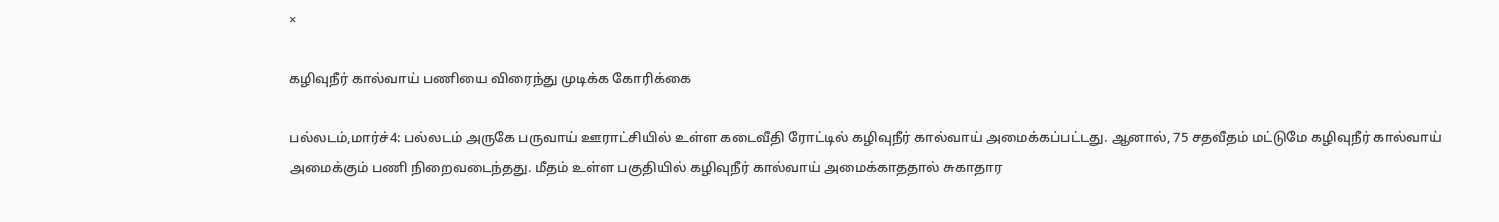×

கழிவுநீர் கால்வாய் பணியை விரைந்து முடிக்க கோரிக்கை

பல்லடம்,மார்ச்4: பல்லடம் அருகே பருவாய் ஊராட்சியில் உள்ள கடைவீதி ரோட்டில் கழிவுநீர் கால்வாய் அமைக்கப்பட்டது. ஆனால், 75 சதவீதம் மட்டுமே கழிவுநீர் கால்வாய் அமைக்கும் பணி நிறைவடைந்தது. மீதம் உள்ள பகுதியில் கழிவுநீர் கால்வாய் அமைக்காததால் சுகாதார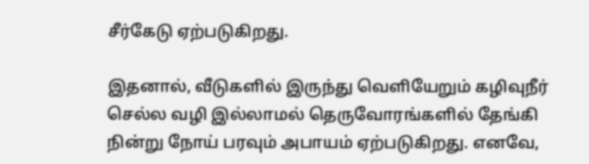சீர்கேடு ஏற்படுகிறது.

இதனால், வீடுகளில் இருந்து வெளியேறும் கழிவுநீர் செல்ல வழி இல்லாமல் தெருவோரங்களில் தேங்கி நின்று நோய் பரவும் அபாயம் ஏற்படுகிறது. எனவே,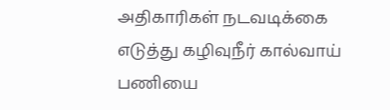அதிகாரிகள் நடவடிக்கை எடுத்து கழிவுநீர் கால்வாய் பணியை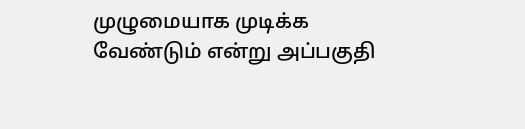முழுமையாக முடிக்க வேண்டும் என்று அப்பகுதி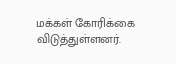மக்கள் கோரிக்கை விடுத்துள்ளனர்.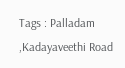Tags : Palladam ,Kadayaveethi Road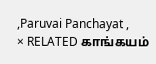,Paruvai Panchayat ,
× RELATED காங்கயம்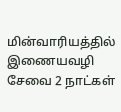மின்வாரியத்தில் இணையவழி சேவை 2 நாட்கள்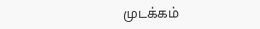முடக்கம்